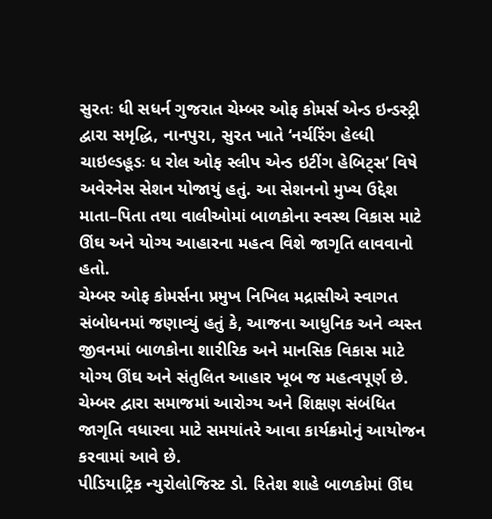સુરતઃ ધી સધર્ન ગુજરાત ચેમ્બર ઓફ કોમર્સ એન્ડ ઇન્ડસ્ટ્રી દ્વારા સમૃદ્ધિ, નાનપુરા, સુરત ખાતે ‘નર્ચરિંગ હેલ્ધી ચાઇલ્ડહૂડઃ ધ રોલ ઓફ સ્લીપ એન્ડ ઇટીંગ હેબિટ્સ’ વિષે અવેરનેસ સેશન યોજાયું હતું. આ સેશનનો મુખ્ય ઉદ્દેશ માતા–પિતા તથા વાલીઓમાં બાળકોના સ્વસ્થ વિકાસ માટે ઊંઘ અને યોગ્ય આહારના મહત્વ વિશે જાગૃતિ લાવવાનો હતો.
ચેમ્બર ઓફ કોમર્સના પ્રમુખ નિખિલ મદ્રાસીએ સ્વાગત સંબોધનમાં જણાવ્યું હતું કે, આજના આધુનિક અને વ્યસ્ત જીવનમાં બાળકોના શારીરિક અને માનસિક વિકાસ માટે યોગ્ય ઊંઘ અને સંતુલિત આહાર ખૂબ જ મહત્વપૂર્ણ છે. ચેમ્બર દ્વારા સમાજમાં આરોગ્ય અને શિક્ષણ સંબંધિત જાગૃતિ વધારવા માટે સમયાંતરે આવા કાર્યક્રમોનું આયોજન કરવામાં આવે છે.
પીડિયાટ્રિક ન્યુરોલોજિસ્ટ ડો. રિતેશ શાહે બાળકોમાં ઊંઘ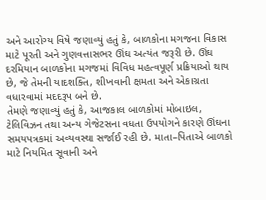અને આરોગ્ય વિષે જણાવ્યું હતું કે, બાળકોના મગજના વિકાસ માટે પૂરતી અને ગુણવત્તાસભર ઊંઘ અત્યંત જરૂરી છે. ઊંઘ દરમિયાન બાળકોના મગજમાં વિવિધ મહત્વપૂર્ણ પ્રક્રિયાઓ થાય છે, જે તેમની યાદશક્તિ, શીખવાની ક્ષમતા અને એકાગ્રતા વધારવામાં મદદરૂપ બને છે.
તેમણે જણાવ્યું હતું કે, આજકાલ બાળકોમાં મોબાઇલ, ટેલિવિઝન તથા અન્ય ગેજેટસના વધતા ઉપયોગને કારણે ઊંઘના સમયપત્રકમાં અવ્યવસ્થા સર્જાઈ રહી છે. માતા–પિતાએ બાળકો માટે નિયમિત સૂવાની અને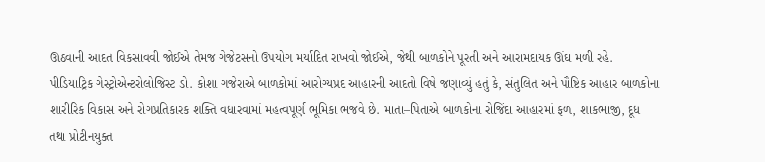ઊઠવાની આદત વિકસાવવી જોઈએ તેમજ ગેજેટસનો ઉપયોગ મર્યાદિત રાખવો જોઈએ, જેથી બાળકોને પૂરતી અને આરામદાયક ઊંઘ મળી રહે.
પીડિયાટ્રિક ગેસ્ટ્રોએન્ટરોલોજિસ્ટ ડો. કોશા ગજેરાએ બાળકોમાં આરોગ્યપ્રદ આહારની આદતો વિષે જણાવ્યું હતું કે, સંતુલિત અને પૌષ્ટિક આહાર બાળકોના શારીરિક વિકાસ અને રોગપ્રતિકારક શક્તિ વધારવામાં મહત્વપૂર્ણ ભૂમિકા ભજવે છે. માતા–પિતાએ બાળકોના રોજિંદા આહારમાં ફળ, શાકભાજી, દૂધ તથા પ્રોટીનયુક્ત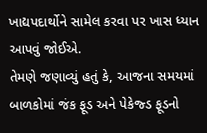ખાદ્યપદાર્થોને સામેલ કરવા પર ખાસ ધ્યાન આપવું જોઈએ.
તેમણે જણાવ્યું હતું કે, આજના સમયમાં બાળકોમાં જંક ફૂડ અને પેકેજ્ડ ફૂડનો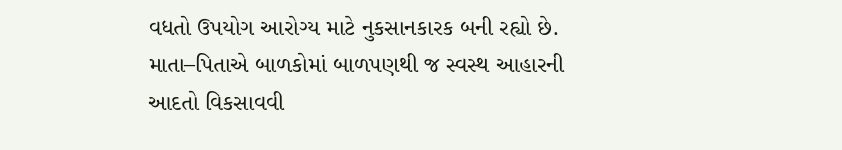વધતો ઉપયોગ આરોગ્ય માટે નુકસાનકારક બની રહ્યો છે. માતા–પિતાએ બાળકોમાં બાળપણથી જ સ્વસ્થ આહારની આદતો વિકસાવવી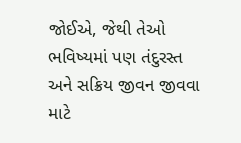જોઈએ, જેથી તેઓ ભવિષ્યમાં પણ તંદુરસ્ત અને સક્રિય જીવન જીવવા માટે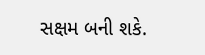સક્ષમ બની શકે.